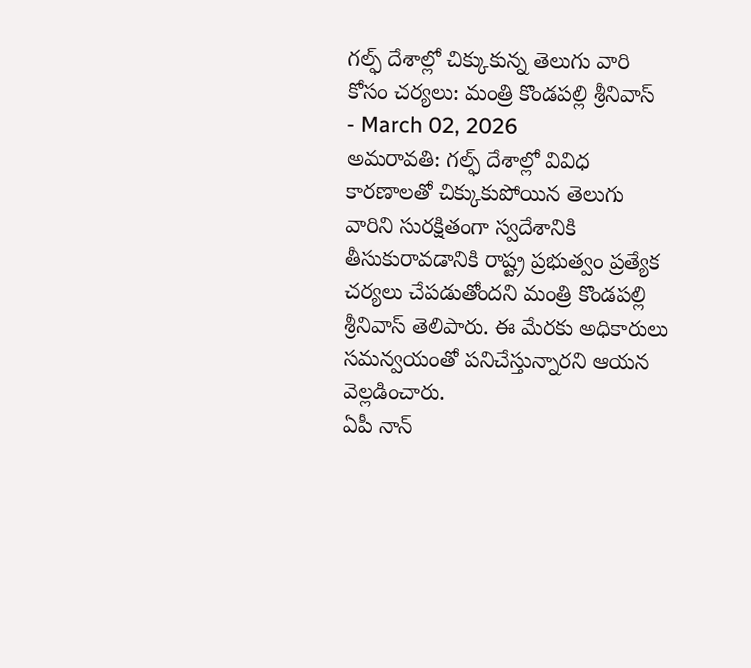గల్ఫ్ దేశాల్లో చిక్కుకున్న తెలుగు వారి కోసం చర్యలు: మంత్రి కొండపల్లి శ్రీనివాస్
- March 02, 2026
అమరావతి: గల్ఫ్ దేశాల్లో వివిధ కారణాలతో చిక్కుకుపోయిన తెలుగు వారిని సురక్షితంగా స్వదేశానికి తీసుకురావడానికి రాష్ట్ర ప్రభుత్వం ప్రత్యేక చర్యలు చేపడుతోందని మంత్రి కొండపల్లి శ్రీనివాస్ తెలిపారు. ఈ మేరకు అధికారులు సమన్వయంతో పనిచేస్తున్నారని ఆయన వెల్లడించారు.
ఏపీ నాన్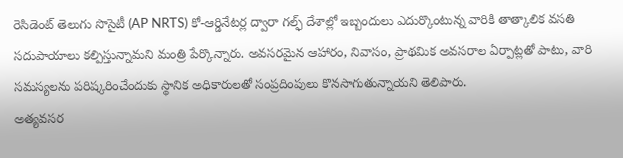రెసిడెంట్ తెలుగు సొసైటీ (AP NRTS) కో-ఆర్డినేటర్ల ద్వారా గల్ఫ్ దేశాల్లో ఇబ్బందులు ఎదుర్కొంటున్న వారికి తాత్కాలిక వసతి సదుపాయాలు కల్పిస్తున్నామని మంత్రి పేర్కొన్నారు. అవసరమైన ఆహారం, నివాసం, ప్రాథమిక అవసరాల ఏర్పాట్లతో పాటు, వారి సమస్యలను పరిష్కరించేందుకు స్థానిక అధికారులతో సంప్రదింపులు కొనసాగుతున్నాయని తెలిపారు.
అత్యవసర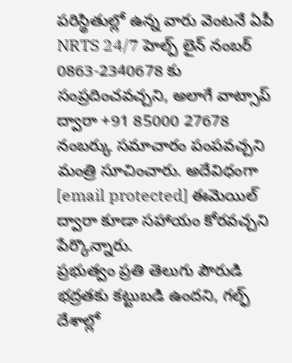పరిస్థితుల్లో ఉన్న వారు వెంటనే ఏపీ NRTS 24/7 హెల్ప్ లైన్ నంబర్ 0863-2340678 కు సంప్రదించవచ్చని, అలాగే వాట్సాప్ ద్వారా +91 85000 27678 నంబర్కు సమాచారం పంపవచ్చని మంత్రి సూచించారు. అదేవిధంగా [email protected] ఈమెయిల్ ద్వారా కూడా సహాయం కోరవచ్చని పేర్కొన్నారు.
ప్రభుత్వం ప్రతి తెలుగు పౌరుడి భద్రతకు కట్టుబడి ఉందని, గల్ఫ్ దేశాల్లో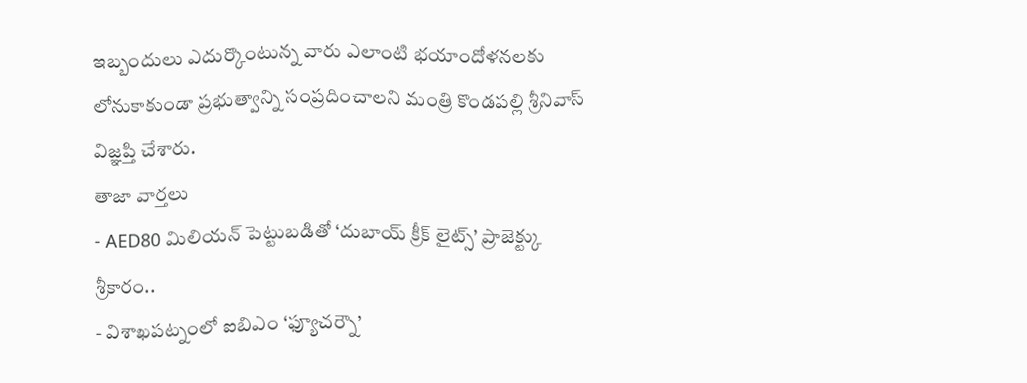ఇబ్బందులు ఎదుర్కొంటున్న వారు ఎలాంటి భయాందోళనలకు లోనుకాకుండా ప్రభుత్వాన్ని సంప్రదించాలని మంత్రి కొండపల్లి శ్రీనివాస్ విజ్ఞప్తి చేశారు.
తాజా వార్తలు
- AED80 మిలియన్ పెట్టుబడితో ‘దుబాయ్ క్రీక్ లైట్స్’ ప్రాజెక్ట్కు శ్రీకారం..
- విశాఖపట్నంలో ఐబిఎం ‘ఫ్యూచర్నౌ’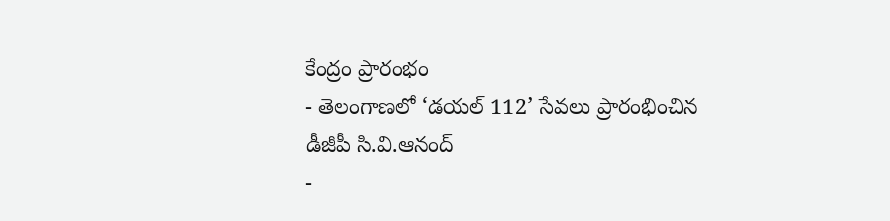కేంద్రం ప్రారంభం
- తెలంగాణలో ‘డయల్ 112’ సేవలు ప్రారంభించిన డీజీపీ సి.వి.ఆనంద్
-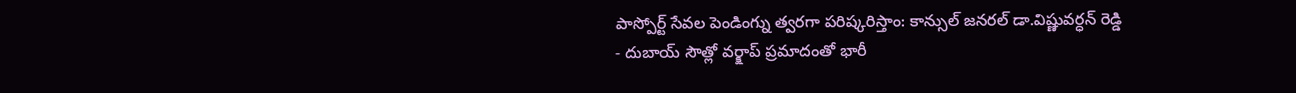పాస్పోర్ట్ సేవల పెండింగ్ను త్వరగా పరిష్కరిస్తాం: కాన్సుల్ జనరల్ డా.విష్ణువర్ధన్ రెడ్డి
- దుబాయ్ సౌత్లో వర్క్షాప్ ప్రమాదంతో భారీ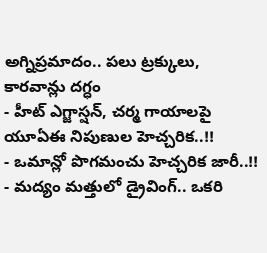అగ్నిప్రమాదం.. పలు ట్రక్కులు, కారవాన్లు దగ్ధం
- హీట్ ఎగ్జాస్షన్, చర్మ గాయాలపై యూఏఈ నిపుణుల హెచ్చరిక..!!
- ఒమాన్లో పొగమంచు హెచ్చరిక జారీ..!!
- మద్యం మత్తులో డ్రైవింగ్.. ఒకరి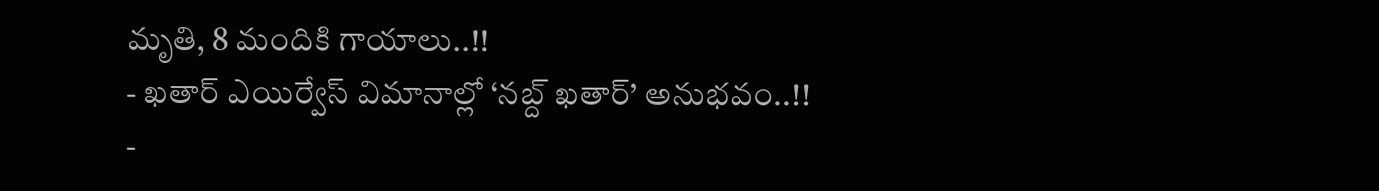మృతి, 8 మందికి గాయాలు..!!
- ఖతార్ ఎయిర్వేస్ విమానాల్లో ‘నబ్ద్ ఖతార్’ అనుభవం..!!
-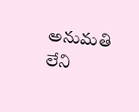అనుమతి లేని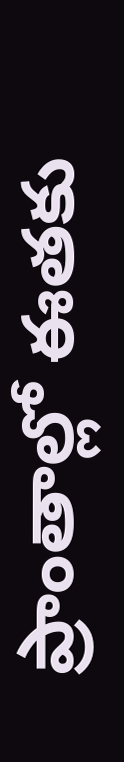ప్రాంతాల్లో ఈతకు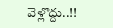వెళ్లొద్దు..!!